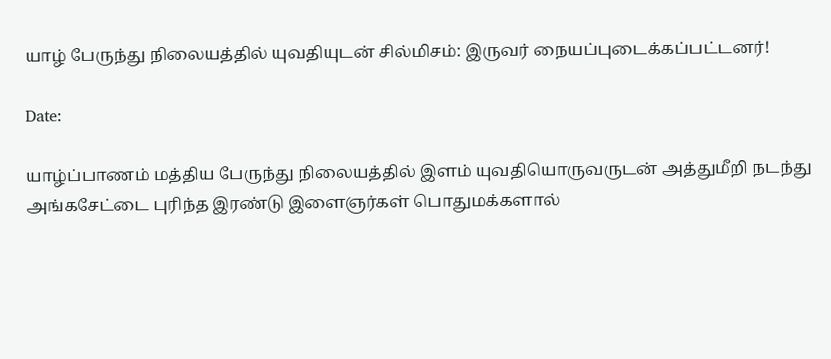யாழ் பேருந்து நிலையத்தில் யுவதியுடன் சில்மிசம்: இருவர் நையப்புடைக்கப்பட்டனர்!

Date:

யாழ்ப்பாணம் மத்திய பேருந்து நிலையத்தில் இளம் யுவதியொருவருடன் அத்துமீறி நடந்து அங்கசேட்டை புரிந்த இரண்டு இளைஞர்கள் பொதுமக்களால்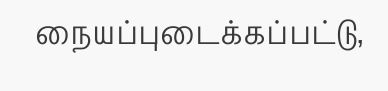நையப்புடைக்கப்பட்டு,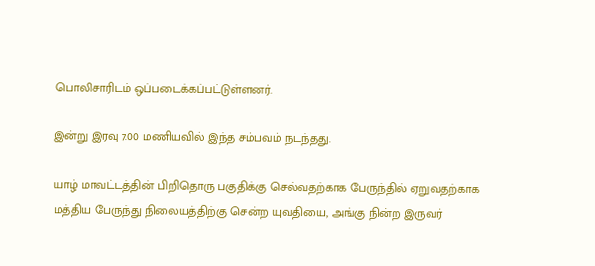பொலிசாரிடம் ஒப்படைக்கப்பட்டுள்ளனர்.

இன்று இரவு 7.00 மணியவில் இந்த சம்பவம் நடந்தது.

யாழ் மாவட்டத்தின் பிறிதொரு பகுதிக்கு செல்வதற்காக பேருந்தில் ஏறுவதற்காக மத்திய பேருந்து நிலையத்திற்கு சென்ற யுவதியை, அங்கு நின்ற இருவர்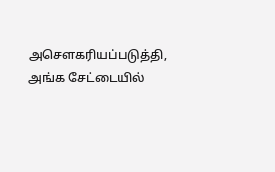அசௌகரியப்படுத்தி, அங்க சேட்டையில்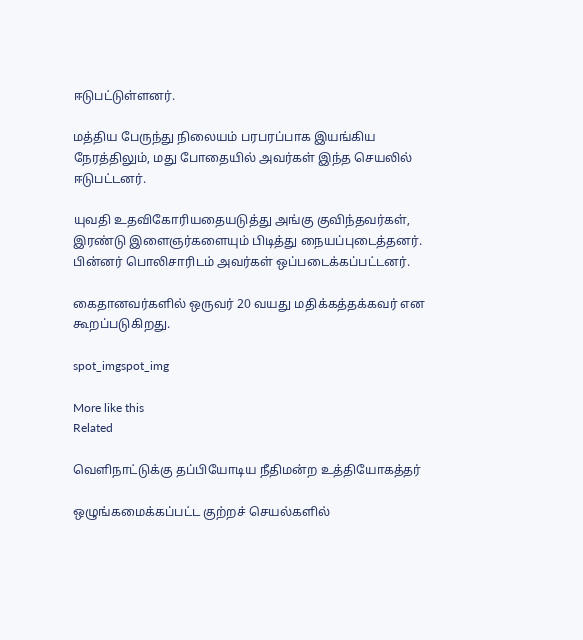ஈடுபட்டுள்ளனர்.

மத்திய பேருந்து நிலையம் பரபரப்பாக இயங்கிய நேரத்திலும், மது போதையில் அவர்கள் இந்த செயலில் ஈடுபட்டனர்.

யுவதி உதவிகோரியதையடுத்து அங்கு குவிந்தவர்கள், இரண்டு இளைஞர்களையும் பிடித்து நையப்புடைத்தனர். பின்னர் பொலிசாரிடம் அவர்கள் ஒப்படைக்கப்பட்டனர்.

கைதானவர்களில் ஒருவர் 20 வயது மதிக்கத்தக்கவர் என கூறப்படுகிறது.

spot_imgspot_img

More like this
Related

வெளிநாட்டுக்கு தப்பியோடிய நீதிமன்ற உத்தியோகத்தர்

ஒழுங்கமைக்கப்பட்ட குற்றச் செயல்களில்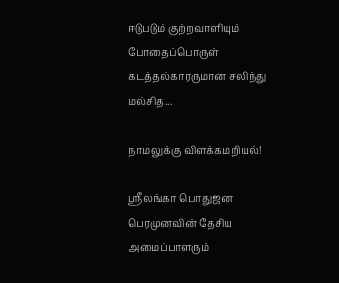ஈடுபடும் குற்றவாளியும் போதைப்பொருள் கடத்தல்காரருமான சலிந்து மல்சித...

நாமலுக்கு விளக்கமறியல்!

ஶ்ரீலங்கா பொதுஜன பெரமுனவின் தேசிய அமைப்பாளரும்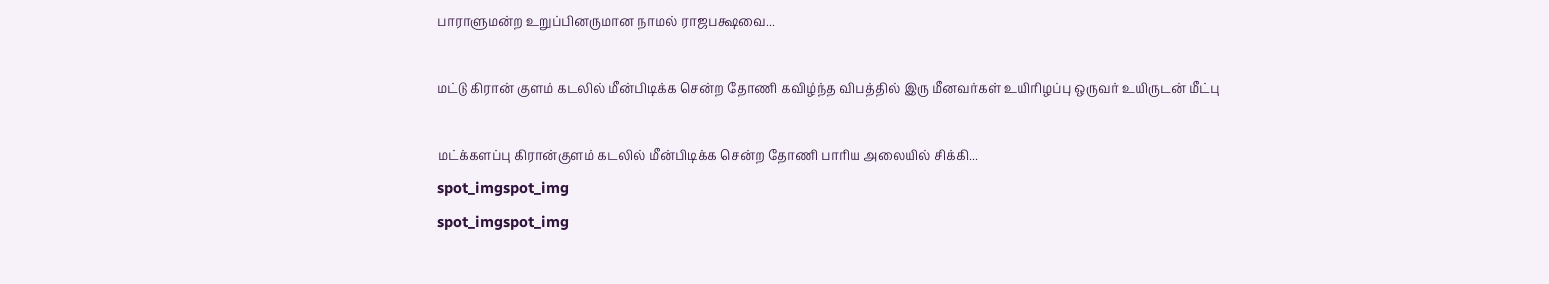பாராளுமன்ற உறுப்பினருமான நாமல் ராஜபக்ஷவை...

மட்டு கிரான் குளம் கடலில் மீன்பிடிக்க சென்ற தோணி கவிழ்ந்த விபத்தில் இரு மீனவர்கள் உயிரிழப்பு ஒருவர் உயிருடன் மீட்பு

மட்க்களப்பு கிரான்குளம் கடலில் மீன்பிடிக்க சென்ற தோணி பாரிய அலையில் சிக்கி...
spot_imgspot_img
spot_imgspot_img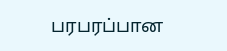பரபரப்பான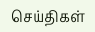செய்திகள்